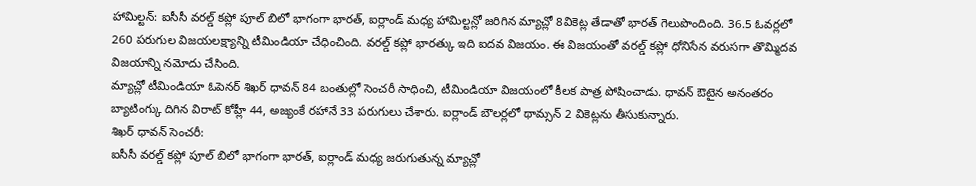హామిల్టన్: ఐసీసీ వరల్డ్ కప్లో పూల్ బిలో భాగంగా భారత్, ఐర్లాండ్ మధ్య హామిల్టన్లో జరిగిన మ్యాచ్లో 8వికెట్ల తేడాతో భారత్ గెలుపొందింది. 36.5 ఓవర్లలో 260 పరుగుల విజయలక్ష్యాన్ని టీమిండియా చేధించింది. వరల్డ్ కప్లో భారత్కు ఇది ఐదవ విజయం. ఈ విజయంతో వరల్డ్ కప్లో ధోనిసేన వరుసగా తొమ్మిదవ విజయాన్ని నమోదు చేసింది.
మ్యాచ్లో టీమిండియా ఓపెనర్ శిఖర్ ధావన్ 84 బంతుల్లో సెంచరీ సాధించి, టీమిండియా విజయంలో కీలక పాత్ర పోషించాడు. ధావన్ ఔటైన అనంతరం బ్యాటింగ్కు దిగిన విరాట్ కోహ్లీ 44, అజ్యంకే రహానే 33 పరుగులు చేశారు. ఐర్లాండ్ బౌలర్లలో థామ్సన్ 2 వికెట్లను తీసుకున్నారు.
శిఖర్ ధావన్ సెంచరీ:
ఐసీసీ వరల్డ్ కప్లో పూల్ బిలో భాగంగా భారత్, ఐర్లాండ్ మధ్య జరుగుతున్న మ్యాచ్లో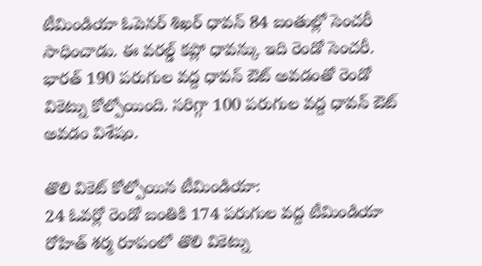టీమిండియా ఓపెనర్ శిఖర్ ధావన్ 84 బంతుల్లో సెంచరీ సాధించాడు. ఈ వరల్డ్ కప్లో ధావన్కు ఇది రెండో సెంచరీ. భారత్ 190 పరుగుల వద్ద ధావన్ ఔట్ అవడంతో రెండో వికెట్ను కోల్పోయింది. సరిగ్గా 100 పరుగుల వద్ద ధావన్ ఔట్ అవడం విశేషం.

తొలి వికెట్ కోల్పోయిన టీమిండియా:
24 ఓవర్లో రెండో బంతికి 174 పరుగుల వద్ద టీమిండియా రోహిత్ శర్మ రూపంలో తొలి వికెట్ను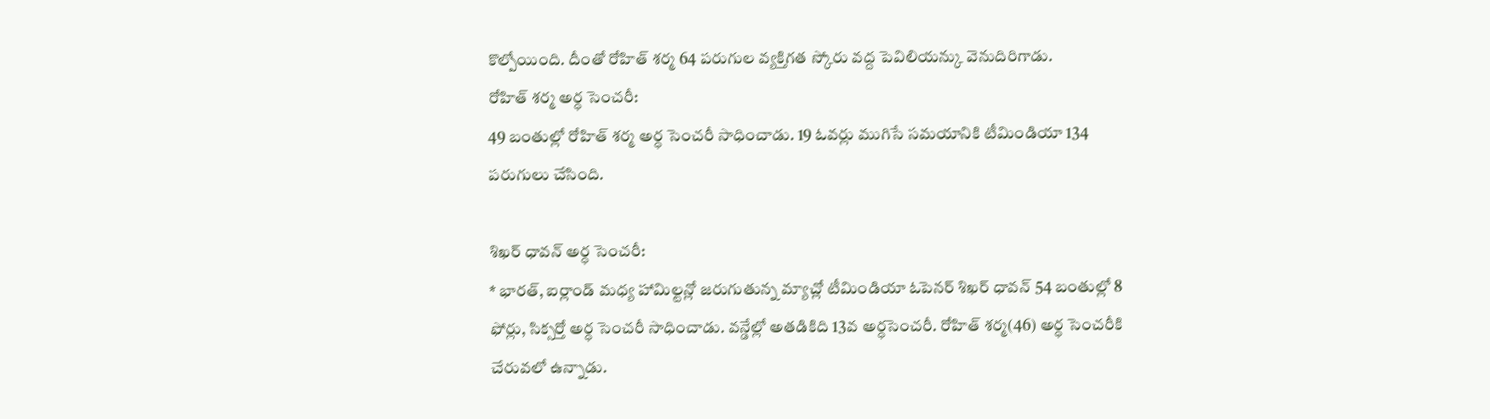కొల్పోయింది. దీంతో రోహిత్ శర్మ 64 పరుగుల వ్యక్తిగత స్కోరు వద్ద పెవిలియన్కు వెనుదిరిగాడు.
రోహిత్ శర్మ అర్ధ సెంచరీ:
49 బంతుల్లో రోహిత్ శర్మ అర్ధ సెంచరీ సాధించాడు. 19 ఓవర్లు ముగిసే సమయానికి టీమిండియా 134 పరుగులు చేసింది.

శిఖర్ ధావన్ అర్ధ సెంచరీ:
* భారత్, ఐర్లాండ్ మధ్య హామిల్టన్లో జరుగుతున్న మ్యాచ్లో టీమిండియా ఓపెనర్ శిఖర్ ధావన్ 54 బంతుల్లో 8 ఫోర్లు, సిక్సర్తో అర్ధ సెంచరీ సాధించాడు. వన్డేల్లో అతడికిది 13వ అర్ధసెంచరీ. రోహిత్ శర్మ(46) అర్ధ సెంచరీకి చేరువలో ఉన్నాడు.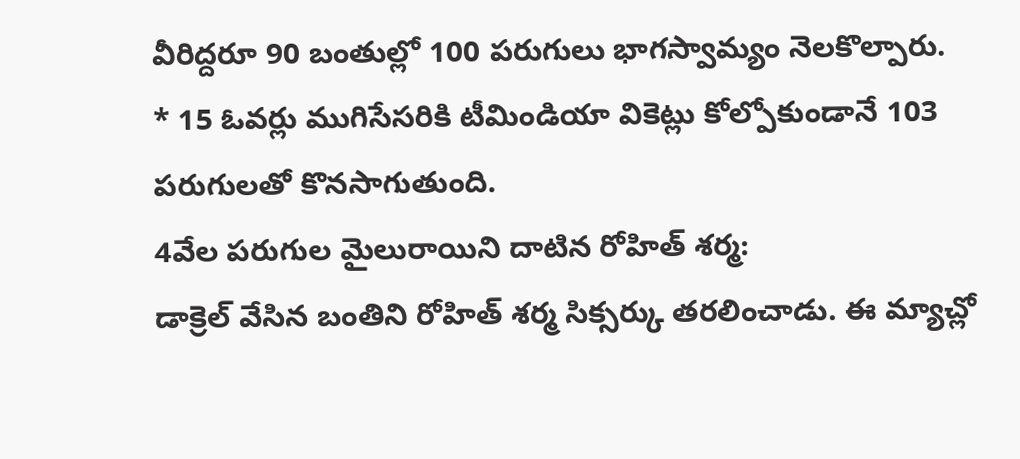వీరిద్దరూ 90 బంతుల్లో 100 పరుగులు భాగస్వామ్యం నెలకొల్పారు.
* 15 ఓవర్లు ముగిసేసరికి టీమిండియా వికెట్లు కోల్పోకుండానే 103 పరుగులతో కొనసాగుతుంది.
4వేల పరుగుల మైలురాయిని దాటిన రోహిత్ శర్మ:
డాక్రెల్ వేసిన బంతిని రోహిత్ శర్మ సిక్సర్కు తరలించాడు. ఈ మ్యాచ్లో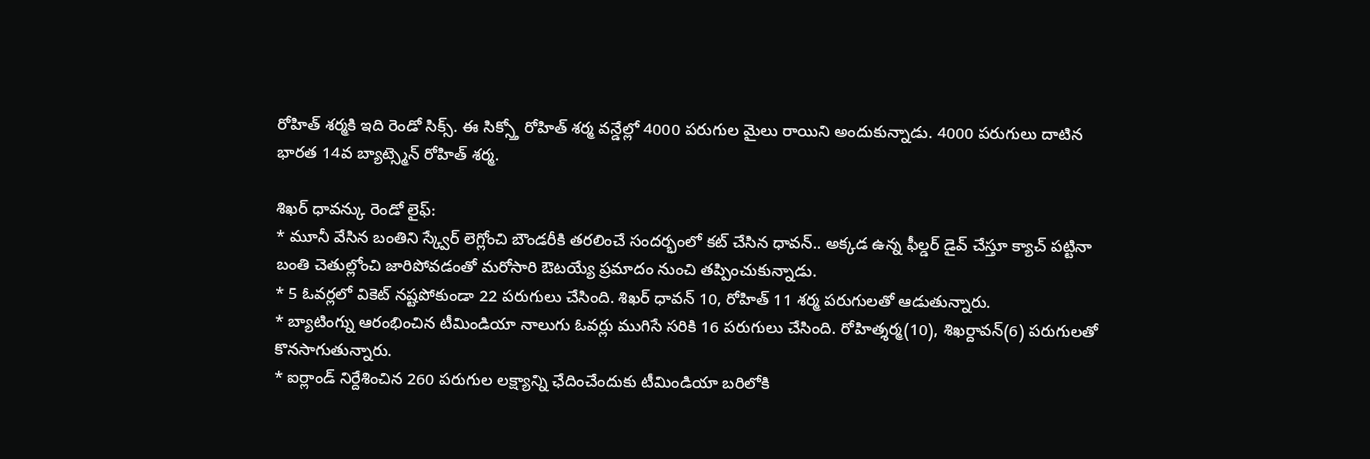రోహిత్ శర్మకి ఇది రెండో సిక్స్. ఈ సిక్స్తో రోహిత్ శర్మ వన్డేల్లో 4000 పరుగుల మైలు రాయిని అందుకున్నాడు. 4000 పరుగులు దాటిన భారత 14వ బ్యాట్స్మెన్ రోహిత్ శర్మ.

శిఖర్ ధావన్కు రెండో లైఫ్:
* మూనీ వేసిన బంతిని స్క్వేర్ లెగ్లోంచి బౌండరీకి తరలించే సందర్భంలో కట్ చేసిన ధావన్.. అక్కడ ఉన్న ఫీల్డర్ డైవ్ చేస్తూ క్యాచ్ పట్టినా బంతి చెతుల్లోంచి జారిపోవడంతో మరోసారి ఔటయ్యే ప్రమాదం నుంచి తప్పించుకున్నాడు.
* 5 ఓవర్లలో వికెట్ నష్టపోకుండా 22 పరుగులు చేసింది. శిఖర్ ధావన్ 10, రోహిత్ 11 శర్మ పరుగులతో ఆడుతున్నారు.
* బ్యాటింగ్ను ఆరంభించిన టీమిండియా నాలుగు ఓవర్లు ముగిసే సరికి 16 పరుగులు చేసింది. రోహిత్శర్మ(10), శిఖర్దావన్(6) పరుగులతో కొనసాగుతున్నారు.
* ఐర్లాండ్ నిర్దేశించిన 260 పరుగుల లక్ష్యాన్ని ఛేదించేందుకు టీమిండియా బరిలోకి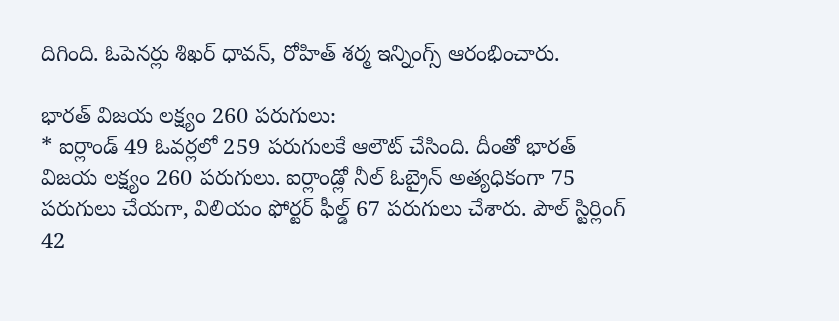దిగింది. ఓపెనర్లు శిఖర్ ధావన్, రోహిత్ శర్మ ఇన్నింగ్స్ ఆరంభించారు.

భారత్ విజయ లక్ష్యం 260 పరుగులు:
* ఐర్లాండ్ 49 ఓవర్లలో 259 పరుగులకే ఆలౌట్ చేసింది. దీంతో భారత్ విజయ లక్ష్యం 260 పరుగులు. ఐర్లాండ్లో నీల్ ఓబ్రైన్ అత్యధికంగా 75 పరుగులు చేయగా, విలియం ఫోర్టర్ ఫీల్డ్ 67 పరుగులు చేశారు. పౌల్ స్టిర్లింగ్ 42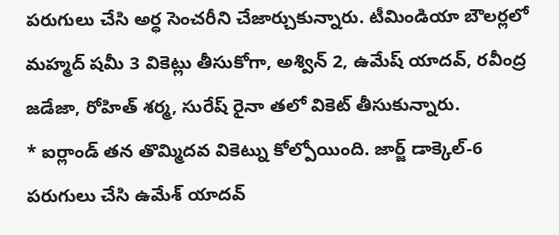పరుగులు చేసి అర్ధ సెంచరీని చేజార్చుకున్నారు. టీమిండియా బౌలర్లలో మహ్మద్ షమీ 3 వికెట్లు తీసుకోగా, అశ్విన్ 2, ఉమేష్ యాదవ్, రవీంద్ర జడేజా, రోహిత్ శర్మ, సురేష్ రైనా తలో వికెట్ తీసుకున్నారు.
* ఐర్లాండ్ తన తొమ్మిదవ వికెట్ను కోల్పోయింది. జార్జ్ డాక్కెల్-6 పరుగులు చేసి ఉమేశ్ యాదవ్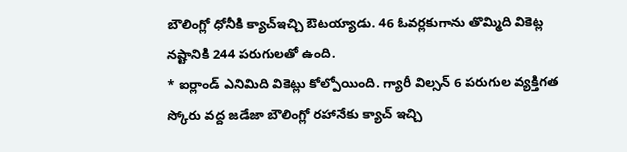బౌలింగ్లో ధోనీకి క్యాచ్ఇచ్చి ఔటయ్యాడు. 46 ఓవర్లకుగాను తొమ్మిది వికెట్ల నష్టానికి 244 పరుగులతో ఉంది.
* ఐర్లాండ్ ఎనిమిది వికెట్లు కోల్పోయింది. గ్యారీ విల్సన్ 6 పరుగుల వ్యక్తిగత స్కోరు వద్ద జడేజా బౌలింగ్లో రహానేకు క్యాచ్ ఇచ్చి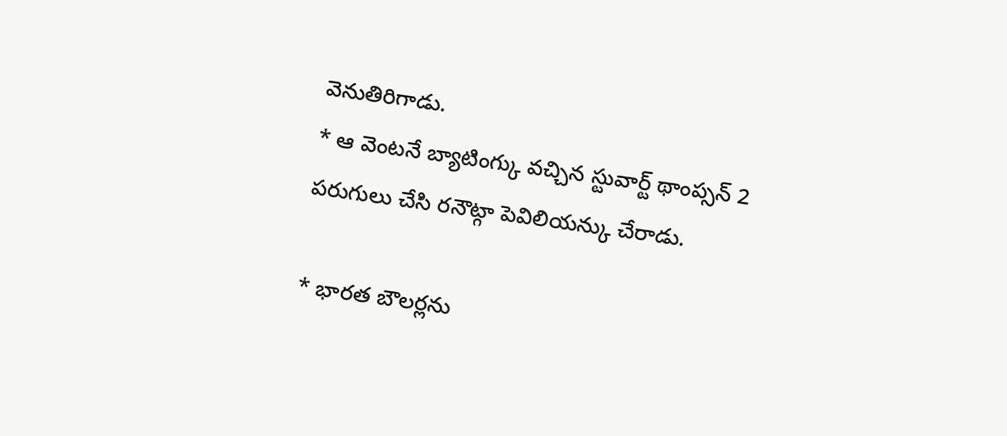వెనుతిరిగాడు.
* ఆ వెంటనే బ్యాటింగ్కు వచ్చిన స్టువార్ట్ థాంప్సన్ 2 పరుగులు చేసి రనౌట్గా పెవిలియన్కు చేరాడు.

* భారత బౌలర్లను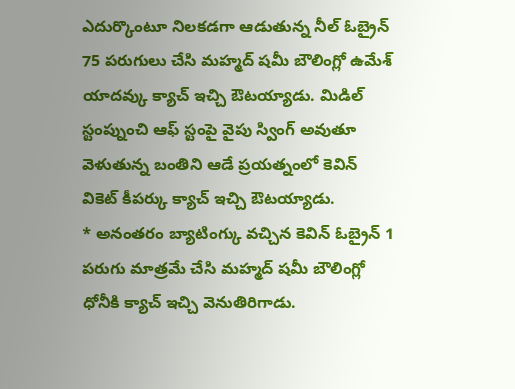ఎదుర్కొంటూ నిలకడగా ఆడుతున్న నీల్ ఓబ్రైన్ 75 పరుగులు చేసి మహ్మద్ షమీ బౌలింగ్లో ఉమేశ్ యాదవ్కు క్యాచ్ ఇచ్చి ఔటయ్యాడు. మిడిల్ స్టంప్నుంచి ఆఫ్ స్టంపై వైపు స్వింగ్ అవుతూ వెళుతున్న బంతిని ఆడే ప్రయత్నంలో కెవిన్ వికెట్ కీపర్కు క్యాచ్ ఇచ్చి ఔటయ్యాడు.
* అనంతరం బ్యాటింగ్కు వచ్చిన కెవిన్ ఓబ్రైన్ 1 పరుగు మాత్రమే చేసి మహ్మద్ షమీ బౌలింగ్లో ధోనీకి క్యాచ్ ఇచ్చి వెనుతిరిగాడు.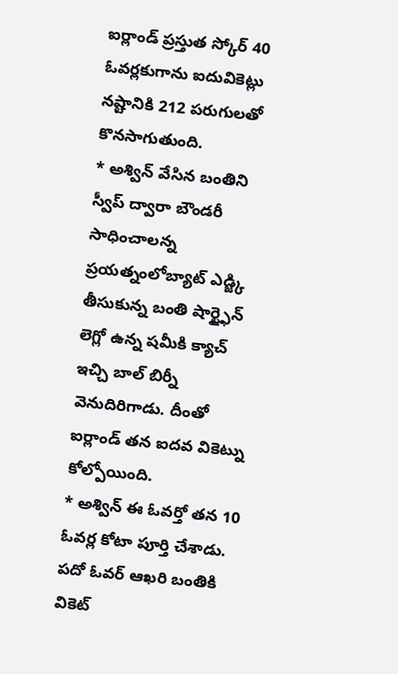ఐర్లాండ్ ప్రస్తుత స్కోర్ 40 ఓవర్లకుగాను ఐదువికెట్లు నష్టానికి 212 పరుగులతో కొనసాగుతుంది.
* అశ్విన్ వేసిన బంతిని స్వీప్ ద్వారా బౌండరీ సాధించాలన్న ప్రయత్నంలోబ్యాట్ ఎడ్జ్కి తీసుకున్న బంతి షార్ట్ఫైన్ లెగ్లో ఉన్న షమీకి క్యాచ్ ఇచ్చి బాల్ బిర్నీ వెనుదిరిగాడు. దీంతో ఐర్లాండ్ తన ఐదవ వికెట్ను కోల్పోయింది.
* అశ్విన్ ఈ ఓవర్తో తన 10 ఓవర్ల కోటా పూర్తి చేశాడు. పదో ఓవర్ ఆఖరి బంతికి వికెట్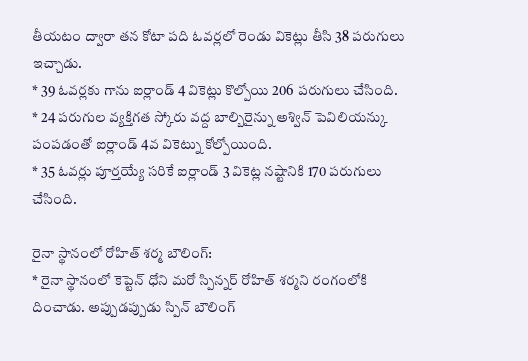తీయటం ద్వారా తన కోటా పది ఓవర్లలో రెండు వికెట్లు తీసి 38 పరుగులు ఇచ్చాడు.
* 39 ఓవర్లకు గాను ఐర్లాండ్ 4 వికెట్లు కొల్పోయి 206 పరుగులు చేసింది.
* 24 పరుగుల వ్యక్తిగత స్కోరు వద్ద బాల్బిరైన్ను అశ్విన్ పెవిలియన్కు పంపడంతో ఐర్లాండ్ 4వ వికెట్ను కోల్పోయింది.
* 35 ఓవర్లు పూర్తయ్యే సరికే ఐర్లాండ్ 3 వికెట్ల నష్టానికి 170 పరుగులు చేసింది.

రైనా స్థానంలో రోహిత్ శర్మ బౌలింగ్:
* రైనా స్థానంలో కెప్టెన్ ధోని మరో స్పిన్నర్ రోహిత్ శర్మని రంగంలోకి దించాడు. అప్పుడప్పుడు స్పిన్ బౌలింగ్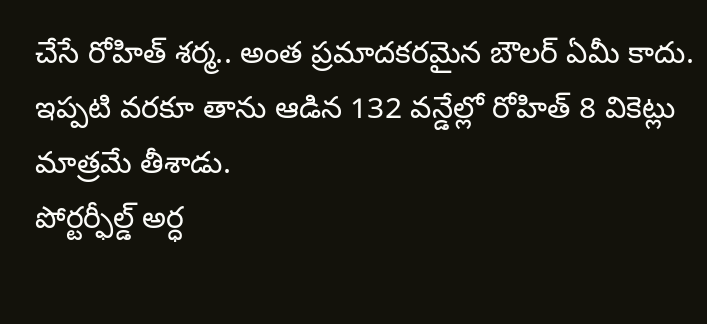చేసే రోహిత్ శర్మ.. అంత ప్రమాదకరమైన బౌలర్ ఏమీ కాదు. ఇప్పటి వరకూ తాను ఆడిన 132 వన్డేల్లో రోహిత్ 8 వికెట్లు మాత్రమే తీశాడు.
పోర్టర్ఫీల్డ్ అర్ధ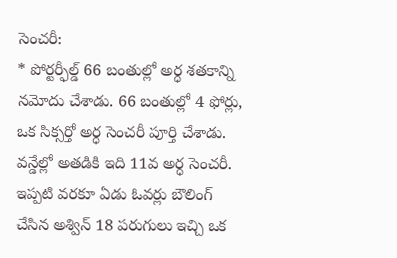సెంచరీ:
* పోర్టర్ఫీల్డ్ 66 బంతుల్లో అర్ధ శతకాన్ని నమోదు చేశాడు. 66 బంతుల్లో 4 ఫోర్లు, ఒక సిక్సర్తో అర్ధ సెంచరీ పూర్తి చేశాడు. వన్డేల్లో అతడికి ఇది 11వ అర్ధ సెంచరీ. ఇప్పటి వరకూ ఏడు ఓవర్లు బౌలింగ్ చేసిన అశ్విన్ 18 పరుగులు ఇచ్చి ఒక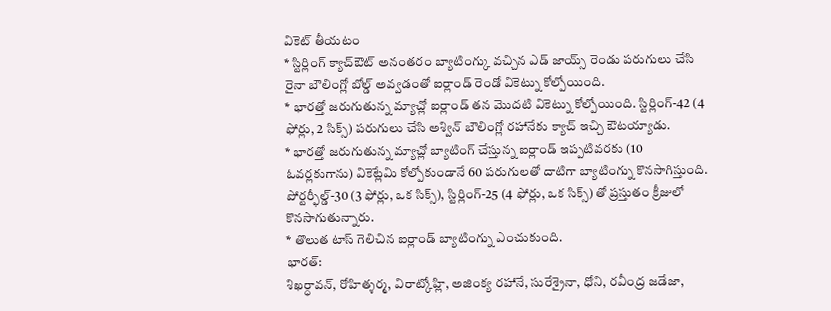వికెట్ తీయటం
* స్టిర్లింగ్ క్యాచ్ఔట్ అనంతరం బ్యాటింగ్కు వచ్చిన ఎడ్ జాయ్స్ రెండు పరుగులు చేసి రైనా బౌలింగ్లో బోల్డ్ అవ్వడంతో ఐర్లాండ్ రెండో వికెట్ను కోల్పోయింది.
* భారత్తో జరుగుతున్న మ్యాచ్లో ఐర్లాండ్ తన మొదటి వికెట్ను కోల్పోయింది. స్టిర్లింగ్-42 (4 ఫోర్లు, 2 సిక్స్) పరుగులు చేసి అశ్విన్ బౌలింగ్లో రహానేకు క్యాచ్ ఇచ్చి ఔటయ్యాడు.
* భారత్తో జరుగుతున్న మ్యాచ్లో బ్యాటింగ్ చేస్తున్న ఐర్లాండ్ ఇప్పటివరకు (10 ఓవర్లకుగాను) వికెట్లేమి కోల్పోకుండానే 60 పరుగులతో దాటిగా బ్యాటింగ్ను కొనసాగిస్తుంది. పోర్టర్ఫీల్డ్-30 (3 ఫోర్లు, ఒక సిక్స్), స్టిర్లింగ్-25 (4 ఫోర్లు, ఒక సిక్స్) తో ప్రస్తుతం క్రీజులో కొనసాగుతున్నారు.
* తొలుత టాస్ గెలిచిన ఐర్లాండ్ బ్యాటింగ్ను ఎంచుకుంది.
భారత్:
శిఖర్ధావన్, రోహిత్శర్మ, విరాట్కోహ్లి, అజింక్య రహానే, సురేశ్రైనా, ధోని, రవీంద్ర జడేజా,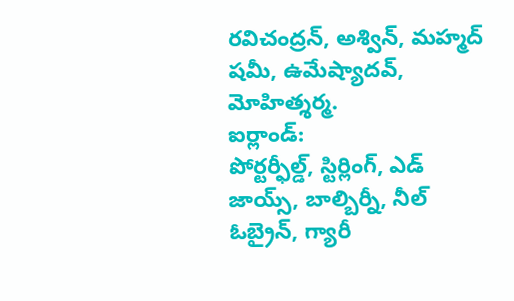రవిచంద్రన్, అశ్విన్, మహ్మద్ షమీ, ఉమేష్యాదవ్, మోహిత్శర్మ.
ఐర్లాండ్:
పోర్టర్ఫీల్డ్, స్టిర్లింగ్, ఎడ్ జాయ్స్, బాల్బిర్నీ, నీల్ ఓబ్రైన్, గ్యారీ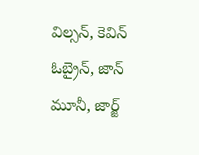విల్సన్, కెవిన్ ఓబ్రైన్, జాన్ మూనీ, జార్జ్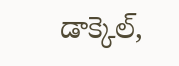డాక్కెల్,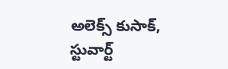అలెక్స్ కుసాక్, స్టువార్ట్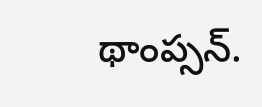థాంప్సన్.